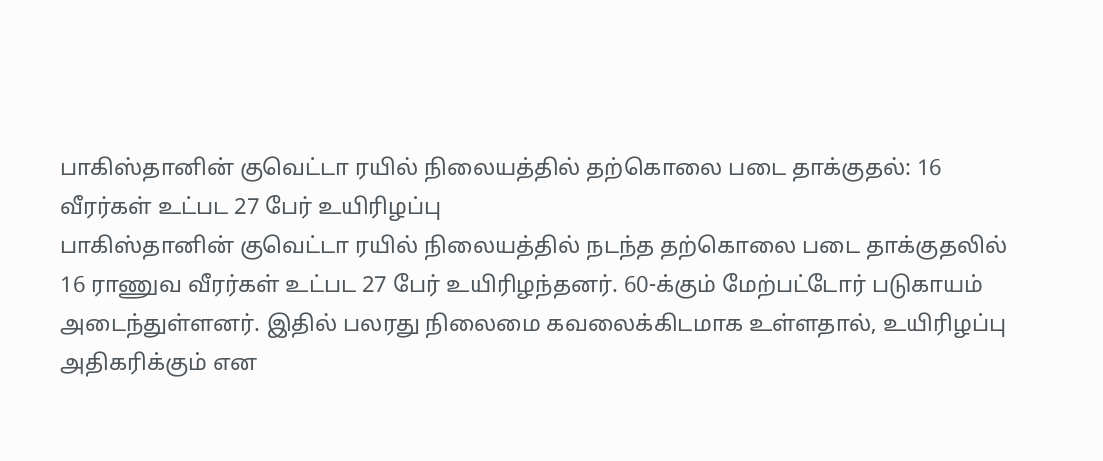பாகிஸ்தானின் குவெட்டா ரயில் நிலையத்தில் தற்கொலை படை தாக்குதல்: 16 வீரர்கள் உட்பட 27 பேர் உயிரிழப்பு
பாகிஸ்தானின் குவெட்டா ரயில் நிலையத்தில் நடந்த தற்கொலை படை தாக்குதலில் 16 ராணுவ வீரர்கள் உட்பட 27 பேர் உயிரிழந்தனர். 60-க்கும் மேற்பட்டோர் படுகாயம் அடைந்துள்ளனர். இதில் பலரது நிலைமை கவலைக்கிடமாக உள்ளதால், உயிரிழப்பு அதிகரிக்கும் என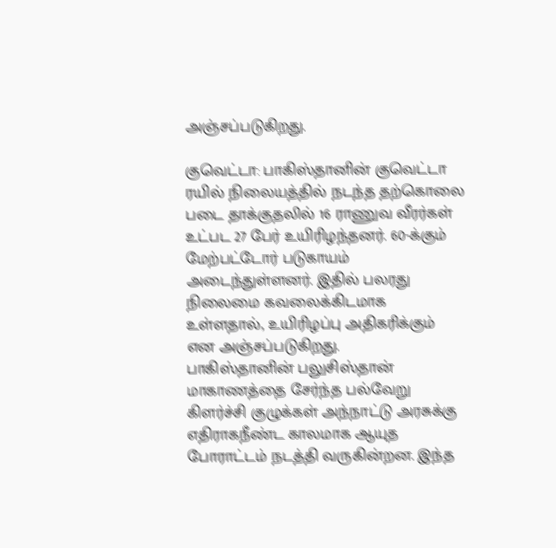அஞ்சப்படுகிறது.

குவெட்டா: பாகிஸ்தானின் குவெட்டா ரயில் நிலையத்தில் நடந்த தற்கொலை படை தாக்குதலில் 16 ராணுவ வீரர்கள் உட்பட 27 பேர் உயிரிழந்தனர். 60-க்கும் மேற்பட்டோர் படுகாயம் அடைந்துள்ளனர். இதில் பலரது நிலைமை கவலைக்கிடமாக உள்ளதால், உயிரிழப்பு அதிகரிக்கும் என அஞ்சப்படுகிறது.
பாகிஸ்தானின் பலுசிஸ்தான் மாகாணத்தை சேர்ந்த பல்வேறு கிளர்ச்சி குழுக்கள் அந்நாட்டு அரசுக்கு எதிராகநீண்ட காலமாக ஆயுத போராட்டம் நடத்தி வருகின்றன. இந்த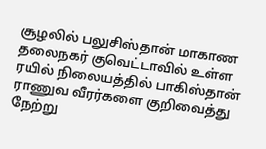சூழலில் பலுசிஸ்தான் மாகாண தலைநகர் குவெட்டாவில் உள்ள ரயில் நிலையத்தில் பாகிஸ்தான் ராணுவ வீரர்களை குறிவைத்து நேற்று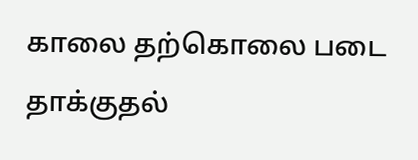காலை தற்கொலை படை தாக்குதல்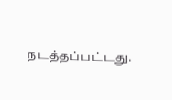நடத்தப்பட்டது.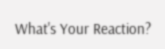What's Your Reaction?